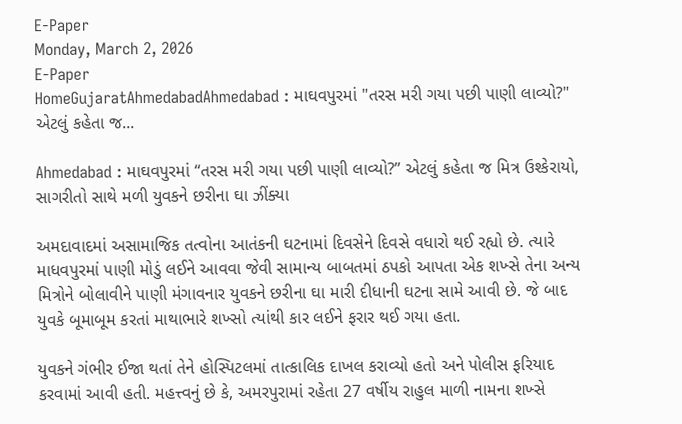E-Paper
Monday, March 2, 2026
E-Paper
HomeGujaratAhmedabadAhmedabad : માઘવપુરમાં "તરસ મરી ગયા પછી પાણી લાવ્યો?" એટલું કહેતા જ...

Ahmedabad : માઘવપુરમાં “તરસ મરી ગયા પછી પાણી લાવ્યો?” એટલું કહેતા જ મિત્ર ઉશ્કેરાયો, સાગરીતો સાથે મળી યુવકને છરીના ઘા ઝીંક્યા

અમદાવાદમાં અસામાજિક તત્વોના આતંકની ઘટનામાં દિવસેને દિવસે વધારો થઈ રહ્યો છે. ત્યારે માધવપુરમાં પાણી મોડું લઈને આવવા જેવી સામાન્ય બાબતમાં ઠપકો આપતા એક શખ્સે તેના અન્ય મિત્રોને બોલાવીને પાણી મંગાવનાર યુવકને છરીના ઘા મારી દીધાની ઘટના સામે આવી છે. જે બાદ યુવકે બૂમાબૂમ કરતાં માથાભારે શખ્સો ત્યાંથી કાર લઈને ફરાર થઈ ગયા હતા.

યુવકને ગંભીર ઈજા થતાં તેને હોસ્પિટલમાં તાત્કાલિક દાખલ કરાવ્યો હતો અને પોલીસ ફરિયાદ કરવામાં આવી હતી. મહત્ત્વનું છે કે, અમરપુરામાં રહેતા 27 વર્ષીય રાહુલ માળી નામના શખ્સે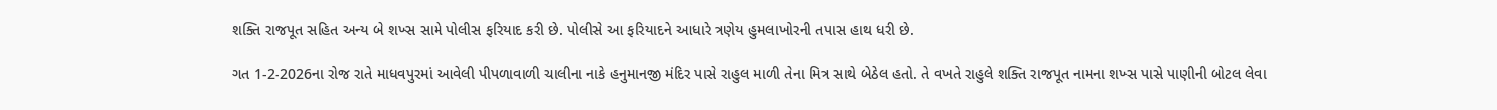શક્તિ રાજપૂત સહિત અન્ય બે શખ્સ સામે પોલીસ ફરિયાદ કરી છે. પોલીસે આ ફરિયાદને આધારે ત્રણેય હુમલાખોરની તપાસ હાથ ધરી છે.

ગત 1-2-2026ના રોજ રાતે માધવપુરમાં આવેલી પીપળાવાળી ચાલીના નાકે હનુમાનજી મંદિર પાસે રાહુલ માળી તેના મિત્ર સાથે બેઠેલ હતો. તે વખતે રાહુલે શક્તિ રાજપૂત નામના શખ્સ પાસે પાણીની બોટલ લેવા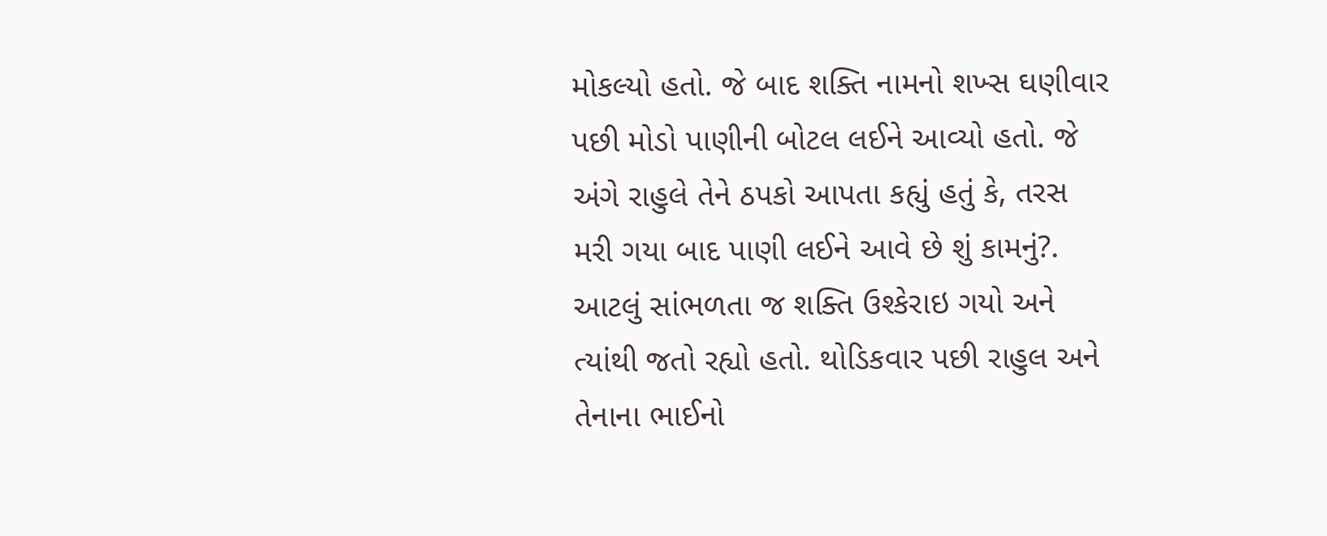મોકલ્યો હતો. જે બાદ શક્તિ નામનો શખ્સ ઘણીવાર પછી મોડો પાણીની બોટલ લઈને આવ્યો હતો. જે અંગે રાહુલે તેને ઠપકો આપતા કહ્યું હતું કે, તરસ મરી ગયા બાદ પાણી લઈને આવે છે શું કામનું?. આટલું સાંભળતા જ શક્તિ ઉશ્કેરાઇ ગયો અને ત્યાંથી જતો રહ્યો હતો. થોડિકવાર પછી રાહુલ અને તેનાના ભાઈનો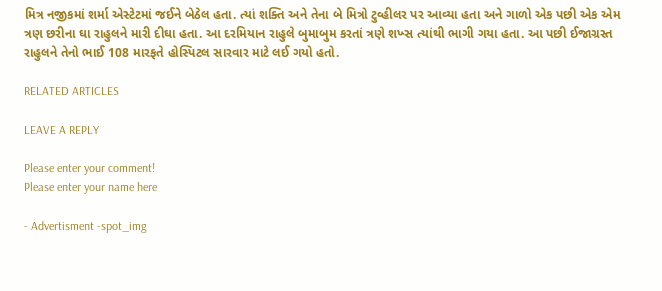મિત્ર નજીકમાં શર્મા એસ્ટેટમાં જઈને બેઠેલ હતા. ત્યાં શક્તિ અને તેના બે મિત્રો ટુવ્હીલર પર આવ્યા હતા અને ગાળો એક પછી એક એમ ત્રણ છરીના ઘા રાહુલને મારી દીઘા હતા. આ દરમિયાન રાહુલે બુમાબુમ કરતાં ત્રણે શખ્સ ત્યાંથી ભાગી ગયા હતા. આ પછી ઈજાગ્રસ્ત રાહુલને તેનો ભાઈ 108 મારફતે હોસ્પિટલ સારવાર માટે લઈ ગયો હતો.

RELATED ARTICLES

LEAVE A REPLY

Please enter your comment!
Please enter your name here

- Advertisment -spot_img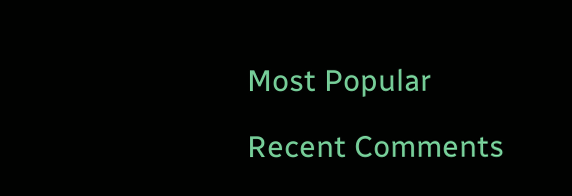Most Popular

Recent Comments